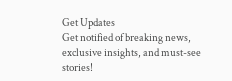Get Updates
Get notified of breaking news, exclusive insights, and must-see stories!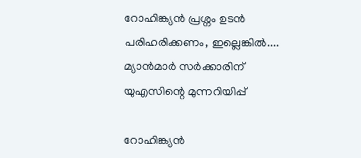റോഹിങ്ക്യൻ പ്രശ്നം ഉടൻ പരിഹരിക്കണം, ഇല്ലെങ്കിൽ.... മ്യാൻമാർ സർക്കാരിന് യുഎസിന്റെ മുന്നറിയിപ്പ്

റോഹിങ്ക്യൻ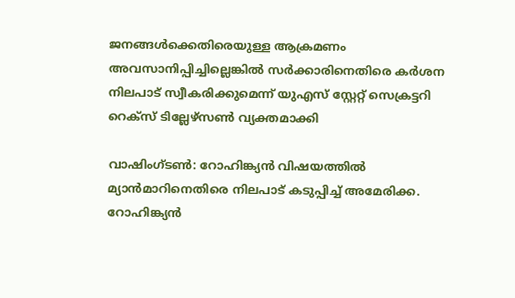ജനങ്ങൾക്കെതിരെയുള്ള ആക്രമണം അവസാനിപ്പിച്ചില്ലെങ്കിൽ സർക്കാരിനെതിരെ കർശന നിലപാട് സ്വീകരിക്കുമെന്ന് യുഎസ് സ്റ്റേറ്റ് സെക്രട്ടറി റെക്സ് ടില്ലേഴ്സൺ വ്യക്തമാക്കി

വാഷിംഗ്ടൺ: റോഹിങ്ക്യൻ വിഷയത്തിൽ മ്യാൻമാറിനെതിരെ നിലപാട് കടുപ്പിച്ച് അമേരിക്ക. റോഹിങ്ക്യൻ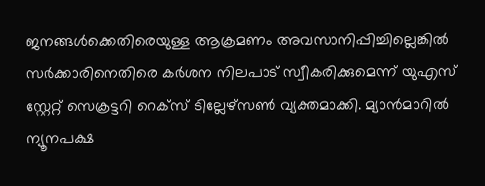ജനങ്ങൾക്കെതിരെയുള്ള ആക്രമണം അവസാനിപ്പിച്ചില്ലെങ്കിൽ സർക്കാരിനെതിരെ കർശന നിലപാട് സ്വീകരിക്കുമെന്ന് യുഎസ് സ്റ്റേറ്റ് സെക്രട്ടറി റെക്സ് ടില്ലേഴ്സൺ വ്യക്തമാക്കി. മ്യാൻമാറിൽ ന്യൂനപക്ഷ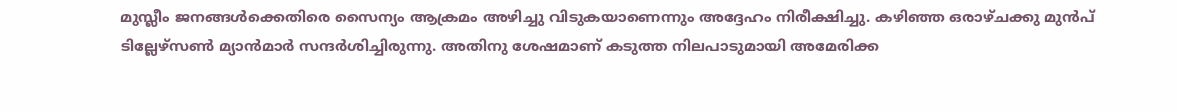മുസ്ലീം ജനങ്ങൾക്കെതിരെ സൈന്യം ആക്രമം അഴിച്ചു വിടുകയാണെന്നും അദ്ദേഹം നിരീക്ഷിച്ചു. കഴിഞ്ഞ ഒരാഴ്ചക്കു മുൻപ് ടില്ലേഴ്സൺ മ്യാൻമാർ സന്ദർശിച്ചിരുന്നു. അതിനു ശേഷമാണ് കടുത്ത നിലപാടുമായി അമേരിക്ക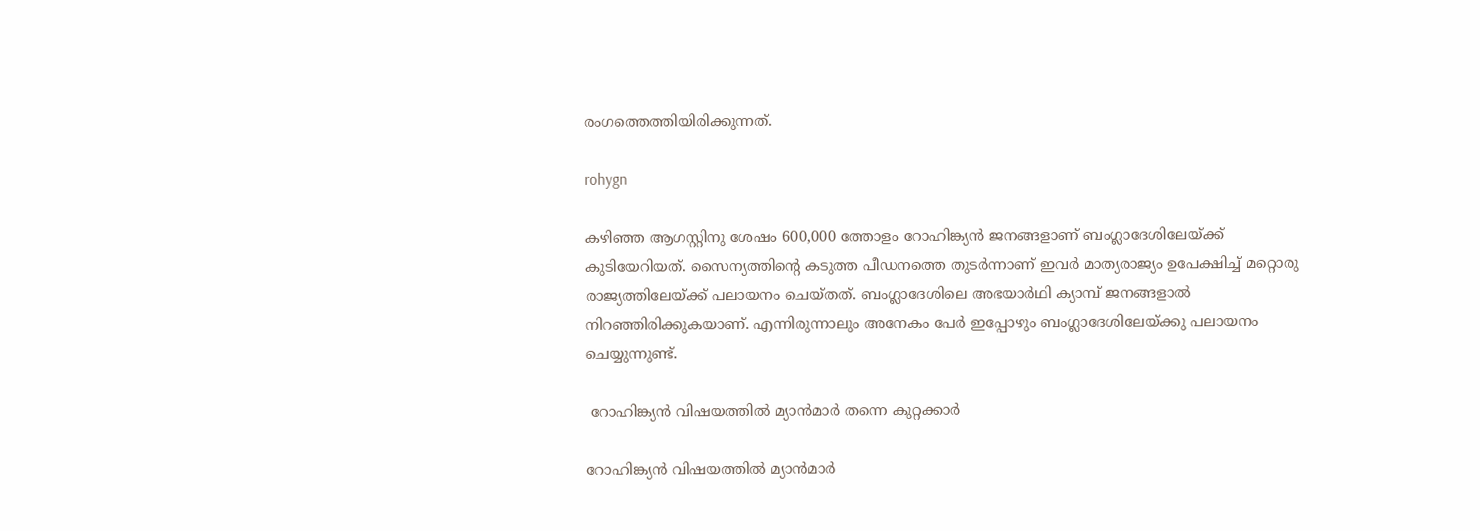രംഗത്തെത്തിയിരിക്കുന്നത്.

rohygn

കഴിഞ്ഞ ആഗസ്റ്റിനു ശേഷം 600,000 ത്തോളം റോഹിങ്ക്യൻ ജനങ്ങളാണ് ബംഗ്ലാദേശിലേയ്ക്ക് കുടിയേറിയത്. സൈന്യത്തിന്റെ കടുത്ത പീഡനത്തെ തുടർന്നാണ് ഇവർ മാത്യരാജ്യം ഉപേക്ഷിച്ച് മറ്റൊരു രാജ്യത്തിലേയ്ക്ക് പലായനം ചെയ്തത്. ബംഗ്ലാദേശിലെ അഭയാർഥി ക്യാമ്പ് ജനങ്ങളാൽ നിറഞ്ഞിരിക്കുകയാണ്. എന്നിരുന്നാലും അനേകം പേർ ഇപ്പോഴും ബംഗ്ലാദേശിലേയ്ക്കു പലായനം ചെയ്യുന്നുണ്ട്.

 റോഹിങ്ക്യൻ വിഷയത്തിൽ മ്യാൻമാർ തന്നെ കുറ്റക്കാർ

റോഹിങ്ക്യൻ വിഷയത്തിൽ മ്യാൻമാർ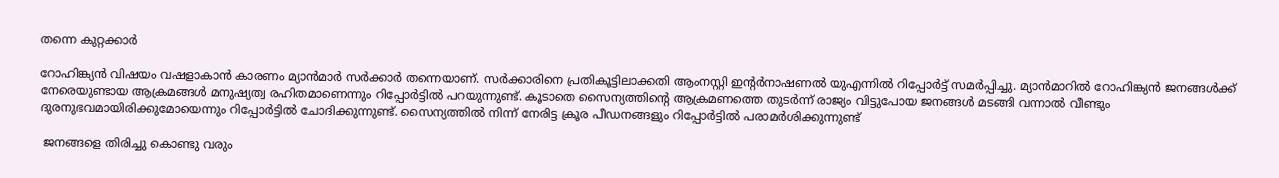തന്നെ കുറ്റക്കാർ

റോഹിങ്ക്യൻ വിഷയം വഷളാകാൻ കാരണം മ്യാൻമാർ സർക്കാർ തന്നെയാണ്. സർക്കാരിനെ പ്രതികൂട്ടിലാക്കതി ആംനസ്റ്റി ഇന്റർനാഷണൽ യുഎന്നിൽ റിപ്പോർട്ട് സമർപ്പിച്ചു. മ്യാൻമാറിൽ റോഹിങ്ക്യൻ ജനങ്ങൾക്ക് നേരെയുണ്ടായ ആക്രമങ്ങൾ മനുഷ്യത്വ രഹിതമാണെന്നും റിപ്പോർട്ടിൽ പറയുന്നുണ്ട്. കൂടാതെ സൈന്യത്തിന്റെ ആക്രമണത്തെ തുടർന്ന് രാജ്യം വിട്ടുപോയ ജനങ്ങൾ മടങ്ങി വന്നാൽ വീണ്ടും ദുരനുഭവമായിരിക്കുമോയെന്നും റിപ്പോർട്ടിൽ ചോദിക്കുന്നുണ്ട്. സൈന്യത്തിൽ നിന്ന് നേരിട്ട ക്രൂര പീഡനങ്ങളും റിപ്പോർട്ടിൽ പരാമർശിക്കുന്നുണ്ട്

 ജനങ്ങളെ തിരിച്ചു കൊണ്ടു വരും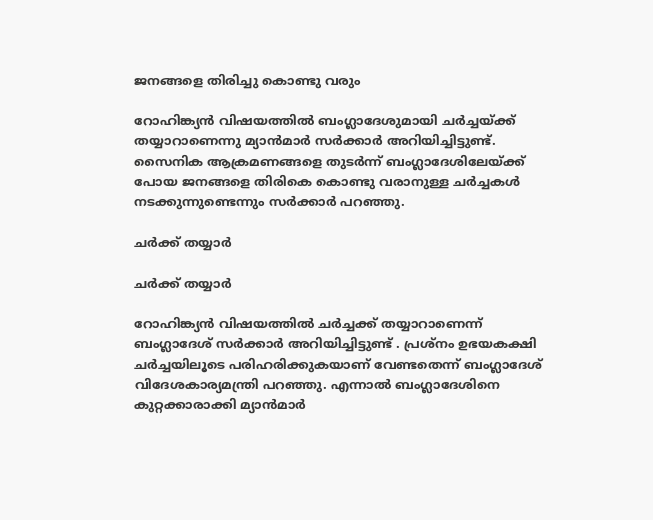ജനങ്ങളെ തിരിച്ചു കൊണ്ടു വരും

റോഹിങ്ക്യൻ വിഷയത്തിൽ ബംഗ്ലാദേശുമായി ചർച്ചയ്ക്ക് തയ്യാറാണെന്നു മ്യാൻമാർ സർക്കാർ അറിയിച്ചിട്ടുണ്ട്. സൈനിക ആക്രമണങ്ങളെ തുടർന്ന് ബംഗ്ലാദേശിലേയ്ക്ക് പോയ ജനങ്ങളെ തിരികെ കൊണ്ടു വരാനുള്ള ചർച്ചകൾ നടക്കുന്നുണ്ടെന്നും സർക്കാർ പറ‍ഞ്ഞു.

ചർക്ക് തയ്യാർ

ചർക്ക് തയ്യാർ

റോഹിങ്ക്യൻ വിഷയത്തിൽ ചർച്ചക്ക് തയ്യാറാണെന്ന് ബംഗ്ലാദേശ് സർക്കാർ അറിയിച്ചിട്ടുണ്ട് . പ്രശ്നം ഉഭയകക്ഷി ചർച്ചയിലൂടെ പരിഹരിക്കുകയാണ് വേണ്ടതെന്ന് ബംഗ്ലാദേശ് വിദേശകാര്യമന്ത്രി പറഞ്ഞു. എന്നാൽ ബംഗ്ലാദേശിനെ കുറ്റക്കാരാക്കി മ്യാൻമാർ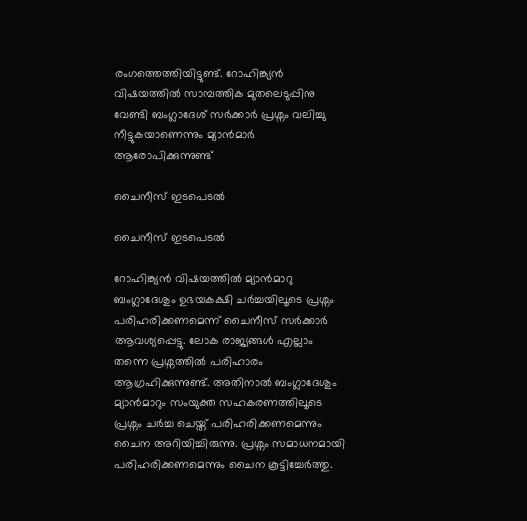രംഗത്തെത്തിയിട്ടുണ്ട്. റോഹിങ്ക്യൻ വിഷയത്തിൽ സാമ്പത്തിക മുതലെടുപ്പിനു വേണ്ടി ബംഗ്ലാദേശ് സർക്കാർ പ്രശ്നം വലിച്ചു നീട്ടുകയാണെന്നും മ്യാൻമാർ ആരോപിക്കുന്നുണ്ട്

ചൈനീസ് ഇടപെടൽ

ചൈനീസ് ഇടപെടൽ

റോഹിങ്ക്യൻ വിഷയത്തിൽ മ്യാൻമാറു ബംഗ്ലാദേശും ഉഭയകക്ഷി ചർച്ചയിലൂടെ പ്രശ്നം പരിഹരിക്കണമെന്ന് ചൈനീസ് സർക്കാർ ആവശ്യപ്പെട്ടു. ലോക രാജ്യങ്ങൾ എല്ലാം തന്നെ പ്രശ്നത്തിൽ പരിഹാരം ആഗ്രഹിക്കുന്നുണ്ട്. അതിനാൽ ബംഗ്ലാദേശും മ്യാൻമാറും സംയുക്ത സഹകരണത്തിലൂടെ പ്രശ്നം ചർച്ച ചെയ്ത് പരിഹരിക്കണമെന്നും ചൈന അറിയിച്ചിരുന്നു. പ്രശ്നം സമാധനമായി പരിഹരിക്കണമെന്നും ചൈന കൂട്ടിച്ചേർത്തു.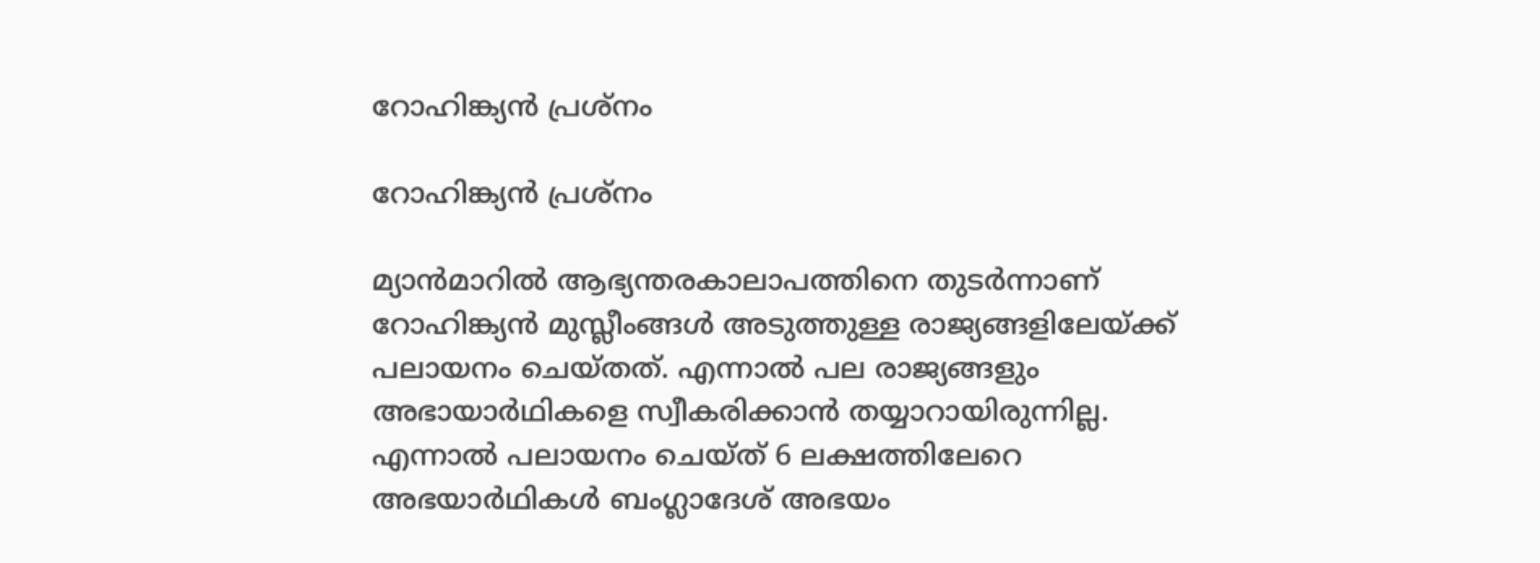റോഹിങ്ക്യൻ പ്രശ്നം

റോഹിങ്ക്യൻ പ്രശ്നം

മ്യാൻമാറിൽ ആഭ്യന്തരകാലാപത്തിനെ തുടർന്നാണ് റോഹിങ്ക്യൻ മുസ്ലീംങ്ങൾ അടുത്തുള്ള രാജ്യങ്ങളിലേയ്ക്ക് പലായനം ചെയ്തത്. എന്നാൽ പല രാജ്യങ്ങളും അഭായാർഥികളെ സ്വീകരിക്കാൻ തയ്യാറായിരുന്നില്ല. എന്നാൽ പലായനം ചെയ്ത് 6 ലക്ഷത്തിലേറെ അഭയാർഥികൾ ബംഗ്ലാദേശ് അഭയം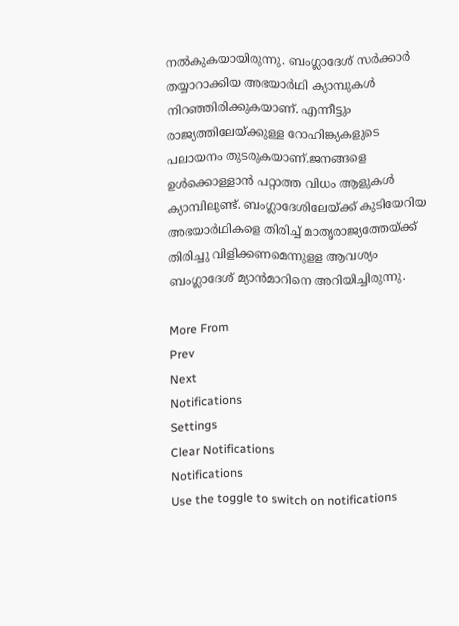നൽകുകയായിരുന്നു. ബംഗ്ലാദേശ് സർക്കാർ തയ്യാറാക്കിയ അഭയാർഥി ക്യാമ്പുകൾ നിറഞ്ഞിരിക്കുകയാണ്. എന്നീട്ടും രാജ്യത്തിലേയ്ക്കുള്ള റോഹിങ്ക്യകളുടെ പലായനം തുടരുകയാണ്.ജനങ്ങളെ ഉൾക്കൊള്ളാൻ പറ്റാത്ത വിധം ആളുകൾ ക്യാമ്പിലുണ്ട്. ബംഗ്ലാദേശിലേയ്ക്ക് കുടിയേറിയ അഭയാർഥികളെ തിരിച്ച് മാതൃരാജ്യത്തേയ്ക്ക് തിരിച്ചു വിളിക്കണമെന്നുളള ആവശ്യം ബംഗ്ലാദേശ് മ്യാൻമാറിനെ അറിയിച്ചിരുന്നു.

More From
Prev
Next
Notifications
Settings
Clear Notifications
Notifications
Use the toggle to switch on notifications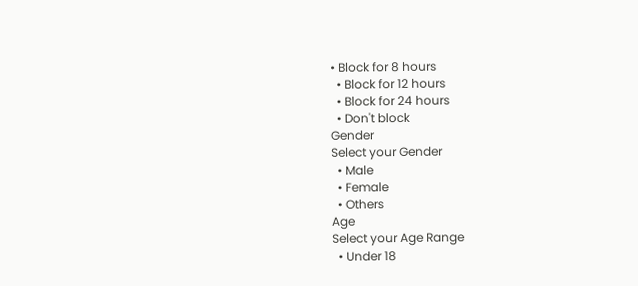• Block for 8 hours
  • Block for 12 hours
  • Block for 24 hours
  • Don't block
Gender
Select your Gender
  • Male
  • Female
  • Others
Age
Select your Age Range
  • Under 18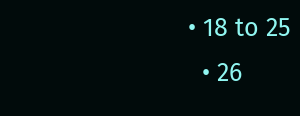• 18 to 25
  • 26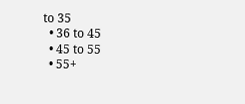to 35
  • 36 to 45
  • 45 to 55
  • 55+